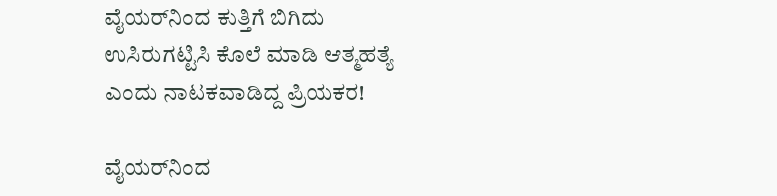ವೈಯರ್‌ನಿಂದ ಕುತ್ತಿಗೆ ಬಿಗಿದು ಉಸಿರುಗಟ್ಟಿಸಿ ಕೊಲೆ ಮಾಡಿ ಆತ್ಮಹತ್ಯೆ ಎಂದು ನಾಟಕವಾಡಿದ್ದ ಪ್ರಿಯಕರ!

ವೈಯರ್‌ನಿಂದ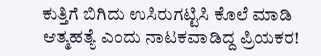ಕುತ್ತಿಗೆ ಬಿಗಿದು ಉಸಿರುಗಟ್ಟಿಸಿ ಕೊಲೆ ಮಾಡಿ ಆತ್ಮಹತ್ಯೆ ಎಂದು ನಾಟಕವಾಡಿದ್ದ ಪ್ರಿಯಕರ!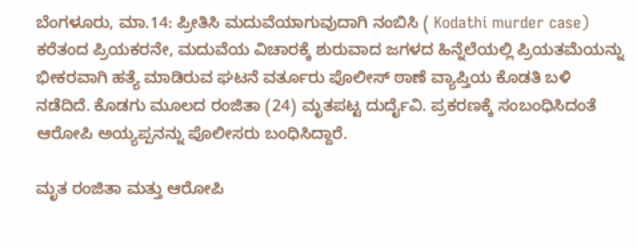ಬೆಂಗಳೂರು, ಮಾ.14: ಪ್ರೀತಿಸಿ ಮದುವೆಯಾಗುವುದಾಗಿ ನಂಬಿಸಿ ( Kodathi murder case) ಕರೆತಂದ ಪ್ರಿಯಕರನೇ, ಮದುವೆಯ ವಿಚಾರಕ್ಕೆ ಶುರುವಾದ ಜಗಳದ ಹಿನ್ನೆಲೆಯಲ್ಲಿ ಪ್ರಿಯತಮೆಯನ್ನು ಭೀಕರವಾಗಿ ಹತ್ಯೆ ಮಾಡಿರುವ ಘಟನೆ ವರ್ತೂರು ಪೊಲೀಸ್ ಠಾಣೆ ವ್ಯಾಪ್ತಿಯ ಕೊಡತಿ ಬಳಿ ನಡೆದಿದೆ. ಕೊಡಗು ಮೂಲದ ರಂಜಿತಾ (24) ಮೃತಪಟ್ಟ ದುರ್ದೈವಿ. ಪ್ರಕರಣಕ್ಕೆ ಸಂಬಂಧಿಸಿದಂತೆ ಆರೋಪಿ ಅಯ್ಯಪ್ಪನನ್ನು ಪೊಲೀಸರು ಬಂಧಿಸಿದ್ದಾರೆ.

ಮೃತ ರಂಜಿತಾ ಮತ್ತು ಆರೋಪಿ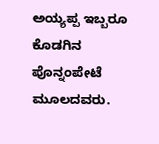ಅಯ್ಯಪ್ಪ ಇಬ್ಬರೂ ಕೊಡಗಿನ ಪೊನ್ನಂಪೇಟೆ ಮೂಲದವರು.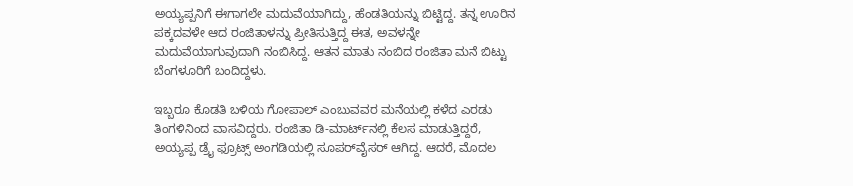ಅಯ್ಯಪ್ಪನಿಗೆ ಈಗಾಗಲೇ ಮದುವೆಯಾಗಿದ್ದು, ಹೆಂಡತಿಯನ್ನು ಬಿಟ್ಟಿದ್ದ. ತನ್ನ ಊರಿನ ಪಕ್ಕದವಳೇ ಆದ ರಂಜಿತಾಳನ್ನು ಪ್ರೀತಿಸುತ್ತಿದ್ದ ಈತ, ಅವಳನ್ನೇ ಮದುವೆಯಾಗುವುದಾಗಿ ನಂಬಿಸಿದ್ದ. ಆತನ ಮಾತು ನಂಬಿದ ರಂಜಿತಾ ಮನೆ ಬಿಟ್ಟು ಬೆಂಗಳೂರಿಗೆ ಬಂದಿದ್ದಳು.

ಇಬ್ಬರೂ ಕೊಡತಿ ಬಳಿಯ ಗೋಪಾಲ್ ಎಂಬುವವರ ಮನೆಯಲ್ಲಿ ಕಳೆದ ಎರಡು ತಿಂಗಳಿನಿಂದ ವಾಸವಿದ್ದರು. ರಂಜಿತಾ ಡಿ-ಮಾರ್ಟ್‌ನಲ್ಲಿ ಕೆಲಸ ಮಾಡುತ್ತಿದ್ದರೆ, ಅಯ್ಯಪ್ಪ ಡ್ರೈ ಫ್ರೂಟ್ಸ್ ಅಂಗಡಿಯಲ್ಲಿ ಸೂಪರ್‌ವೈಸರ್ ಆಗಿದ್ದ. ಆದರೆ, ಮೊದಲ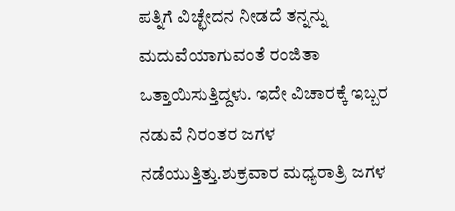ಪತ್ನಿಗೆ ವಿಚ್ಛೇದನ ನೀಡದೆ ತನ್ನನ್ನು ಮದುವೆಯಾಗುವಂತೆ ರಂಜಿತಾ ಒತ್ತಾಯಿಸುತ್ತಿದ್ದಳು. ಇದೇ ವಿಚಾರಕ್ಕೆ ಇಬ್ಬರ ನಡುವೆ ನಿರಂತರ ಜಗಳ ನಡೆಯುತ್ತಿತ್ತು.ಶುಕ್ರವಾರ ಮಧ್ಯರಾತ್ರಿ ಜಗಳ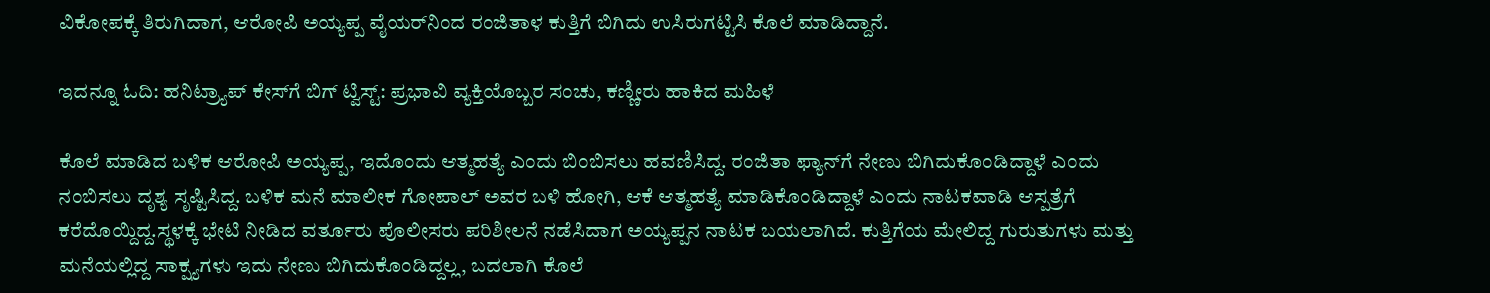ವಿಕೋಪಕ್ಕೆ ತಿರುಗಿದಾಗ, ಆರೋಪಿ ಅಯ್ಯಪ್ಪ ವೈಯರ್‌ನಿಂದ ರಂಜಿತಾಳ ಕುತ್ತಿಗೆ ಬಿಗಿದು ಉಸಿರುಗಟ್ಟಿಸಿ ಕೊಲೆ ಮಾಡಿದ್ದಾನೆ.

ಇದನ್ನೂ ಓದಿ: ಹನಿಟ್ರ್ಯಾಪ್ ಕೇಸ್‌ಗೆ ಬಿಗ್ ಟ್ವಿಸ್ಟ್: ಪ್ರಭಾವಿ ವ್ಯಕ್ತಿಯೊಬ್ಬರ ಸಂಚು, ಕಣ್ಣೀರು ಹಾಕಿದ ಮಹಿಳೆ

ಕೊಲೆ ಮಾಡಿದ ಬಳಿಕ ಆರೋಪಿ ಅಯ್ಯಪ್ಪ, ಇದೊಂದು ಆತ್ಮಹತ್ಯೆ ಎಂದು ಬಿಂಬಿಸಲು ಹವಣಿಸಿದ್ದ. ರಂಜಿತಾ ಫ್ಯಾನ್‌ಗೆ ನೇಣು ಬಿಗಿದುಕೊಂಡಿದ್ದಾಳೆ ಎಂದು ನಂಬಿಸಲು ದೃಶ್ಯ ಸೃಷ್ಟಿಸಿದ್ದ. ಬಳಿಕ ಮನೆ ಮಾಲೀಕ ಗೋಪಾಲ್ ಅವರ ಬಳಿ ಹೋಗಿ, ಆಕೆ ಆತ್ಮಹತ್ಯೆ ಮಾಡಿಕೊಂಡಿದ್ದಾಳೆ ಎಂದು ನಾಟಕವಾಡಿ ಆಸ್ಪತ್ರೆಗೆ ಕರೆದೊಯ್ದಿದ್ದ.ಸ್ಥಳಕ್ಕೆ ಭೇಟಿ ನೀಡಿದ ವರ್ತೂರು ಪೊಲೀಸರು ಪರಿಶೀಲನೆ ನಡೆಸಿದಾಗ ಅಯ್ಯಪ್ಪನ ನಾಟಕ ಬಯಲಾಗಿದೆ. ಕುತ್ತಿಗೆಯ ಮೇಲಿದ್ದ ಗುರುತುಗಳು ಮತ್ತು ಮನೆಯಲ್ಲಿದ್ದ ಸಾಕ್ಷ್ಯಗಳು ಇದು ನೇಣು ಬಿಗಿದುಕೊಂಡಿದ್ದಲ್ಲ, ಬದಲಾಗಿ ಕೊಲೆ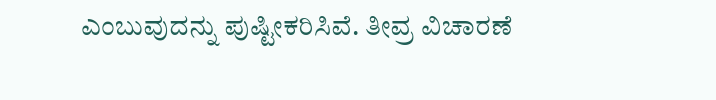ಎಂಬುವುದನ್ನು ಪುಷ್ಟೀಕರಿಸಿವೆ. ತೀವ್ರ ವಿಚಾರಣೆ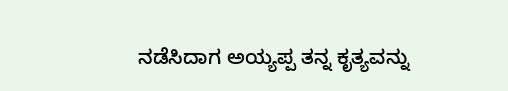ನಡೆಸಿದಾಗ ಅಯ್ಯಪ್ಪ ತನ್ನ ಕೃತ್ಯವನ್ನು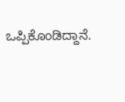ಒಪ್ಪಿಕೊಂಡಿದ್ದಾನೆ.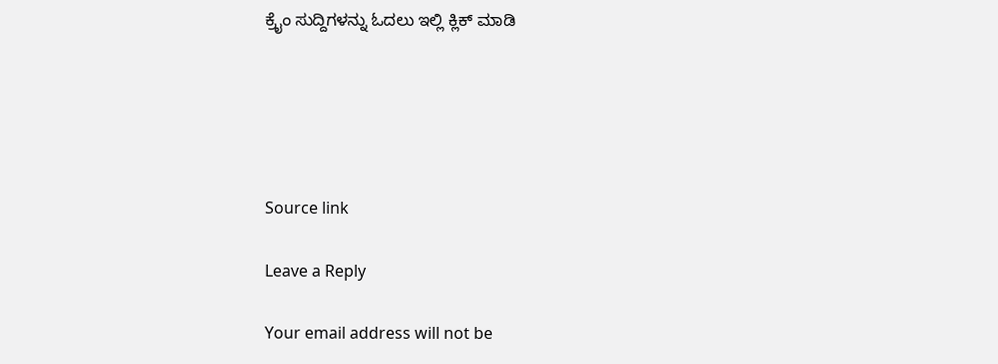ಕ್ರೈಂ ಸುದ್ದಿಗಳನ್ನು ಓದಲು ಇಲ್ಲಿ ಕ್ಲಿಕ್ ಮಾಡಿ





Source link

Leave a Reply

Your email address will not be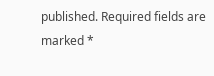published. Required fields are marked *